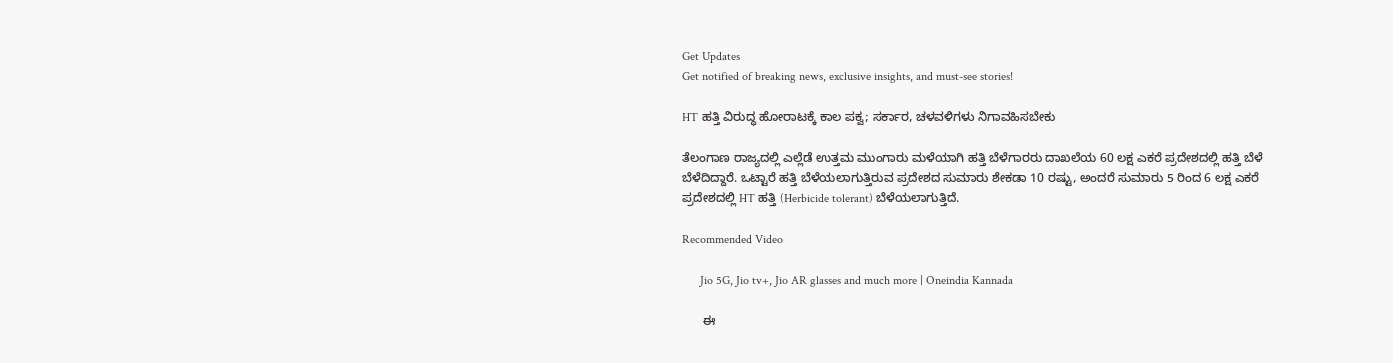Get Updates
Get notified of breaking news, exclusive insights, and must-see stories!

HT ಹತ್ತಿ ವಿರುದ್ಧ ಹೋರಾಟಕ್ಕೆ ಕಾಲ ಪಕ್ವ; ಸರ್ಕಾರ, ಚಳವಳಿಗಳು ನಿಗಾವಹಿಸಬೇಕು

ತೆಲಂಗಾಣ ರಾಜ್ಯದಲ್ಲಿ ಎಲ್ಲೆಡೆ ಉತ್ತಮ ಮುಂಗಾರು ಮಳೆಯಾಗಿ ಹತ್ತಿ ಬೆಳೆಗಾರರು ದಾಖಲೆಯ 60 ಲಕ್ಷ ಎಕರೆ ಪ್ರದೇಶದಲ್ಲಿ ಹತ್ತಿ ಬೆಳೆ ಬೆಳೆದಿದ್ದಾರೆ. ಒಟ್ಟಾರೆ ಹತ್ತಿ ಬೆಳೆಯಲಾಗುತ್ತಿರುವ ಪ್ರದೇಶದ ಸುಮಾರು ಶೇಕಡಾ 10 ರಷ್ಟು, ಅಂದರೆ ಸುಮಾರು 5 ರಿಂದ 6 ಲಕ್ಷ ಎಕರೆ ಪ್ರದೇಶದಲ್ಲಿ HT ಹತ್ತಿ (Herbicide tolerant) ಬೆಳೆಯಲಾಗುತ್ತಿದೆ.

Recommended Video

      Jio 5G, Jio tv+, Jio AR glasses and much more | Oneindia Kannada

      ಈ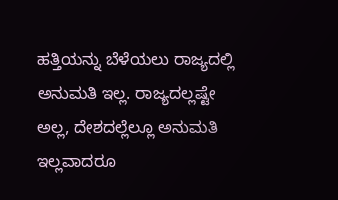ಹತ್ತಿಯನ್ನು ಬೆಳೆಯಲು ರಾಜ್ಯದಲ್ಲಿ ಅನುಮತಿ ಇಲ್ಲ. ರಾಜ್ಯದಲ್ಲಷ್ಟೇ ಅಲ್ಲ, ದೇಶದಲ್ಲೆಲ್ಲೂ ಅನುಮತಿ ಇಲ್ಲವಾದರೂ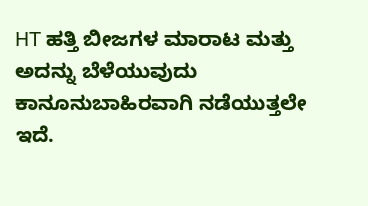HT ಹತ್ತಿ ಬೀಜಗಳ ಮಾರಾಟ ಮತ್ತು ಅದನ್ನು ಬೆಳೆಯುವುದು ಕಾನೂನುಬಾಹಿರವಾಗಿ ನಡೆಯುತ್ತಲೇ ಇದೆ.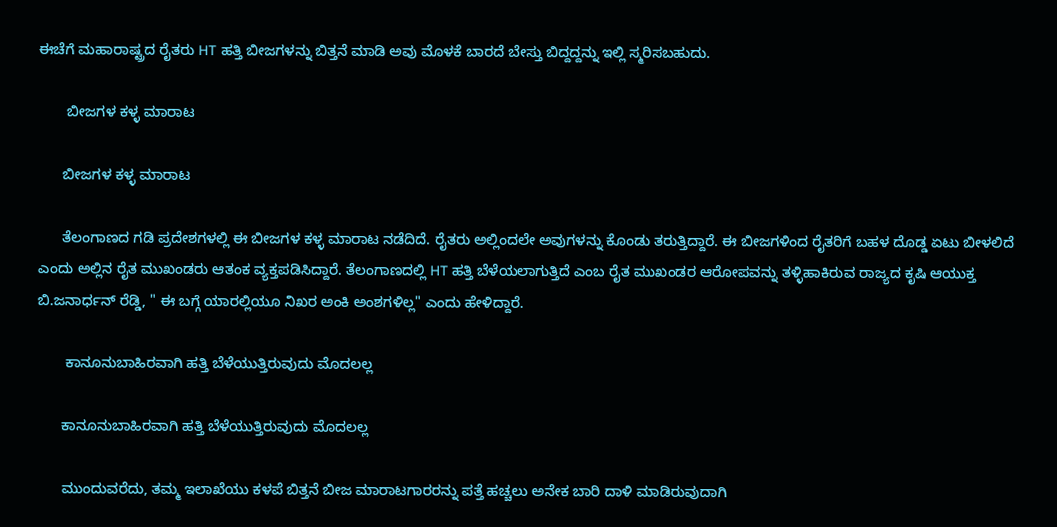ಈಚೆಗೆ ಮಹಾರಾಷ್ಟ್ರದ ರೈತರು HT ಹತ್ತಿ ಬೀಜಗಳನ್ನು ಬಿತ್ತನೆ ಮಾಡಿ ಅವು ಮೊಳಕೆ ಬಾರದೆ ಬೇಸ್ತು ಬಿದ್ದದ್ದನ್ನು ಇಲ್ಲಿ ಸ್ಮರಿಸಬಹುದು.

       ಬೀಜಗಳ ಕಳ್ಳ ಮಾರಾಟ

      ಬೀಜಗಳ ಕಳ್ಳ ಮಾರಾಟ

      ತೆಲಂಗಾಣದ ಗಡಿ ಪ್ರದೇಶಗಳಲ್ಲಿ ಈ ಬೀಜಗಳ ಕಳ್ಳ ಮಾರಾಟ ನಡೆದಿದೆ. ರೈತರು ಅಲ್ಲಿಂದಲೇ ಅವುಗಳನ್ನು ಕೊಂಡು ತರುತ್ತಿದ್ದಾರೆ. ಈ ಬೀಜಗಳಿಂದ ರೈತರಿಗೆ ಬಹಳ ದೊಡ್ಡ ಏಟು ಬೀಳಲಿದೆ ಎಂದು ಅಲ್ಲಿನ ರೈತ ಮುಖಂಡರು ಆತಂಕ ವ್ಯಕ್ತಪಡಿಸಿದ್ದಾರೆ. ತೆಲಂಗಾಣದಲ್ಲಿ HT ಹತ್ತಿ ಬೆಳೆಯಲಾಗುತ್ತಿದೆ ಎಂಬ ರೈತ ಮುಖಂಡರ ಆರೋಪವನ್ನು ತಳ್ಳಿಹಾಕಿರುವ ರಾಜ್ಯದ ಕೃಷಿ ಆಯುಕ್ತ ಬಿ.ಜನಾರ್ಧನ್ ರೆಡ್ಡಿ, " ಈ ಬಗ್ಗೆ ಯಾರಲ್ಲಿಯೂ ನಿಖರ ಅಂಕಿ ಅಂಶಗಳಿಲ್ಲ" ಎಂದು ಹೇಳಿದ್ದಾರೆ.

       ಕಾನೂನುಬಾಹಿರವಾಗಿ ಹತ್ತಿ ಬೆಳೆಯುತ್ತಿರುವುದು ಮೊದಲಲ್ಲ

      ಕಾನೂನುಬಾಹಿರವಾಗಿ ಹತ್ತಿ ಬೆಳೆಯುತ್ತಿರುವುದು ಮೊದಲಲ್ಲ

      ಮುಂದುವರೆದು, ತಮ್ಮ ಇಲಾಖೆಯು ಕಳಪೆ ಬಿತ್ತನೆ ಬೀಜ ಮಾರಾಟಗಾರರನ್ನು ಪತ್ತೆ ಹಚ್ಚಲು ಅನೇಕ ಬಾರಿ ದಾಳಿ ಮಾಡಿರುವುದಾಗಿ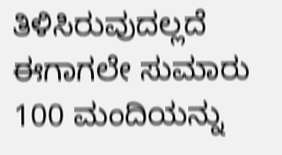ತಿಳಿಸಿರುವುದಲ್ಲದೆ ಈಗಾಗಲೇ ಸುಮಾರು 100 ಮಂದಿಯನ್ನು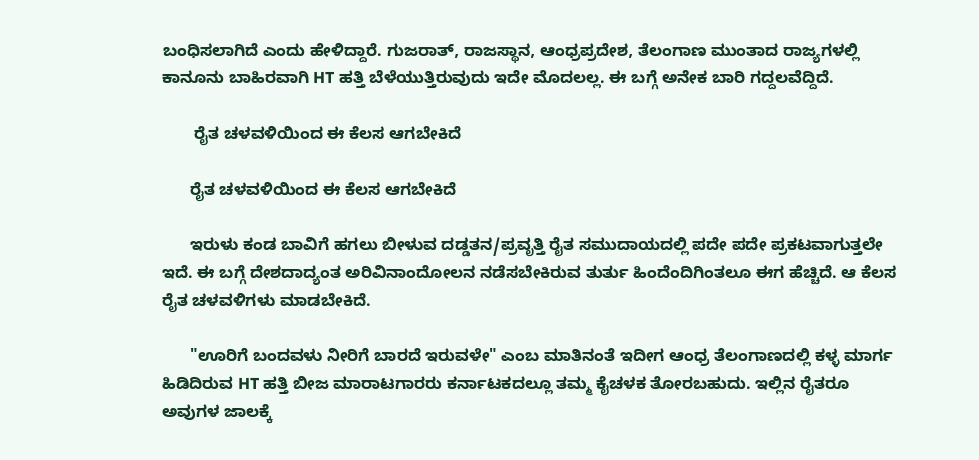ಬಂಧಿಸಲಾಗಿದೆ ಎಂದು ಹೇಳಿದ್ದಾರೆ. ಗುಜರಾತ್, ರಾಜಸ್ಥಾನ, ಆಂಧ್ರಪ್ರದೇಶ, ತೆಲಂಗಾಣ ಮುಂತಾದ ರಾಜ್ಯಗಳಲ್ಲಿ ಕಾನೂನು ಬಾಹಿರವಾಗಿ HT ಹತ್ತಿ ಬೆಳೆಯುತ್ತಿರುವುದು ಇದೇ ಮೊದಲಲ್ಲ. ಈ ಬಗ್ಗೆ ಅನೇಕ ಬಾರಿ ಗದ್ದಲವೆದ್ದಿದೆ.

       ರೈತ ಚಳವಳಿಯಿಂದ ಈ ಕೆಲಸ ಆಗಬೇಕಿದೆ

      ರೈತ ಚಳವಳಿಯಿಂದ ಈ ಕೆಲಸ ಆಗಬೇಕಿದೆ

      ಇರುಳು ಕಂಡ ಬಾವಿಗೆ ಹಗಲು ಬೀಳುವ ದಡ್ಡತನ/ಪ್ರವೃತ್ತಿ ರೈತ ಸಮುದಾಯದಲ್ಲಿ ಪದೇ ಪದೇ ಪ್ರಕಟವಾಗುತ್ತಲೇ ಇದೆ. ಈ ಬಗ್ಗೆ ದೇಶದಾದ್ಯಂತ ಅರಿವಿನಾಂದೋಲನ ನಡೆಸಬೇಕಿರುವ ತುರ್ತು ಹಿಂದೆಂದಿಗಿಂತಲೂ ಈಗ ಹೆಚ್ಚಿದೆ. ಆ ಕೆಲಸ ರೈತ ಚಳವಳಿಗಳು ಮಾಡಬೇಕಿದೆ.

      "ಊರಿಗೆ ಬಂದವಳು ನೀರಿಗೆ ಬಾರದೆ ಇರುವಳೇ" ಎಂಬ ಮಾತಿನಂತೆ ಇದೀಗ ಆಂಧ್ರ ತೆಲಂಗಾಣದಲ್ಲಿ ಕಳ್ಳ ಮಾರ್ಗ ಹಿಡಿದಿರುವ HT ಹತ್ತಿ ಬೀಜ ಮಾರಾಟಗಾರರು ಕರ್ನಾಟಕದಲ್ಲೂ ತಮ್ಮ ಕೈಚಳಕ ತೋರಬಹುದು. ಇಲ್ಲಿನ ರೈತರೂ ಅವುಗಳ ಜಾಲಕ್ಕೆ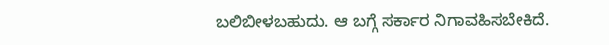ಬಲಿಬೀಳಬಹುದು. ಆ ಬಗ್ಗೆ ಸರ್ಕಾರ ನಿಗಾವಹಿಸಬೇಕಿದೆ.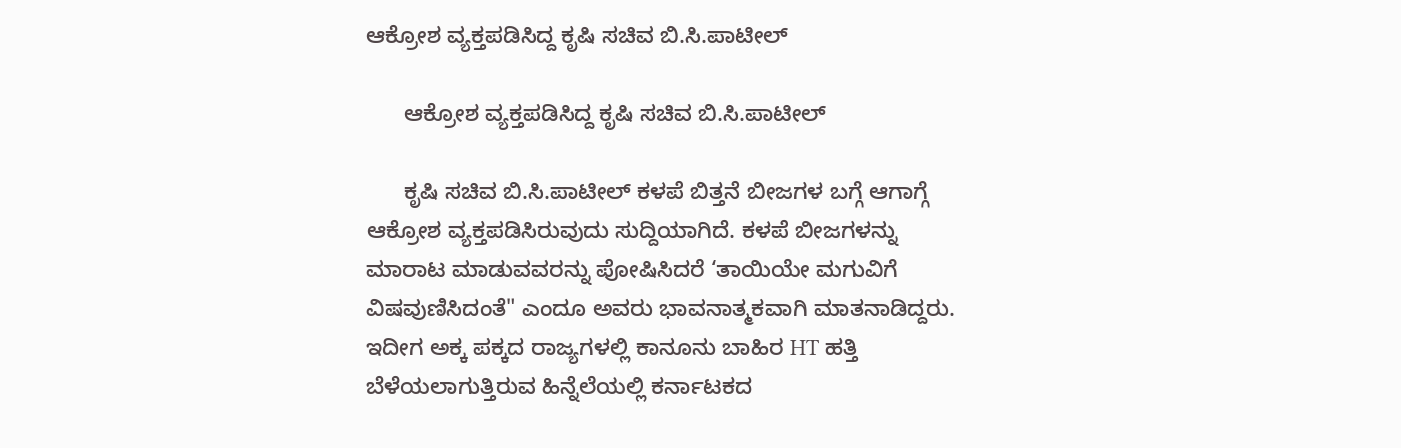ಆಕ್ರೋಶ ವ್ಯಕ್ತಪಡಿಸಿದ್ದ ಕೃಷಿ ಸಚಿವ ಬಿ.ಸಿ.ಪಾಟೀಲ್

      ಆಕ್ರೋಶ ವ್ಯಕ್ತಪಡಿಸಿದ್ದ ಕೃಷಿ ಸಚಿವ ಬಿ.ಸಿ.ಪಾಟೀಲ್

      ಕೃಷಿ ಸಚಿವ ಬಿ.ಸಿ.ಪಾಟೀಲ್ ಕಳಪೆ ಬಿತ್ತನೆ ಬೀಜಗಳ ಬಗ್ಗೆ ಆಗಾಗ್ಗೆ ಆಕ್ರೋಶ ವ್ಯಕ್ತಪಡಿಸಿರುವುದು ಸುದ್ದಿಯಾಗಿದೆ. ಕಳಪೆ ಬೀಜಗಳನ್ನು ಮಾರಾಟ ಮಾಡುವವರನ್ನು ಪೋಷಿಸಿದರೆ ‘ತಾಯಿಯೇ ಮಗುವಿಗೆ ವಿಷವುಣಿಸಿದಂತೆ" ಎಂದೂ ಅವರು ಭಾವನಾತ್ಮಕವಾಗಿ ಮಾತನಾಡಿದ್ದರು. ಇದೀಗ ಅಕ್ಕ ಪಕ್ಕದ ರಾಜ್ಯಗಳಲ್ಲಿ ಕಾನೂನು ಬಾಹಿರ HT ಹತ್ತಿ ಬೆಳೆಯಲಾಗುತ್ತಿರುವ ಹಿನ್ನೆಲೆಯಲ್ಲಿ ಕರ್ನಾಟಕದ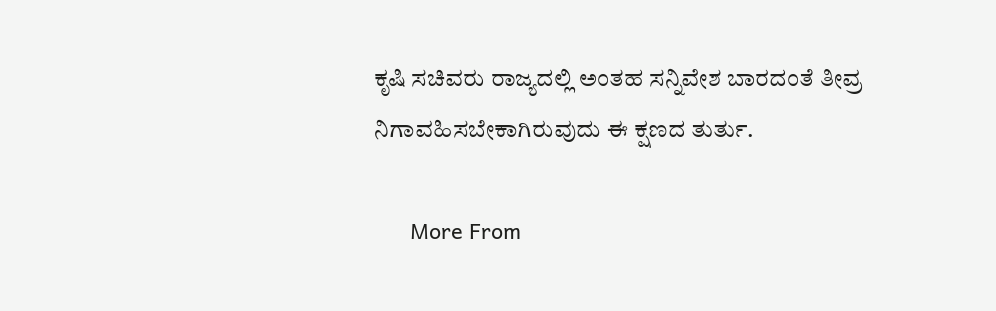ಕೃಷಿ ಸಚಿವರು ರಾಜ್ಯದಲ್ಲಿ ಅಂತಹ ಸನ್ನಿವೇಶ ಬಾರದಂತೆ ತೀವ್ರ ನಿಗಾವಹಿಸಬೇಕಾಗಿರುವುದು ಈ ಕ್ಷಣದ ತುರ್ತು.

      More From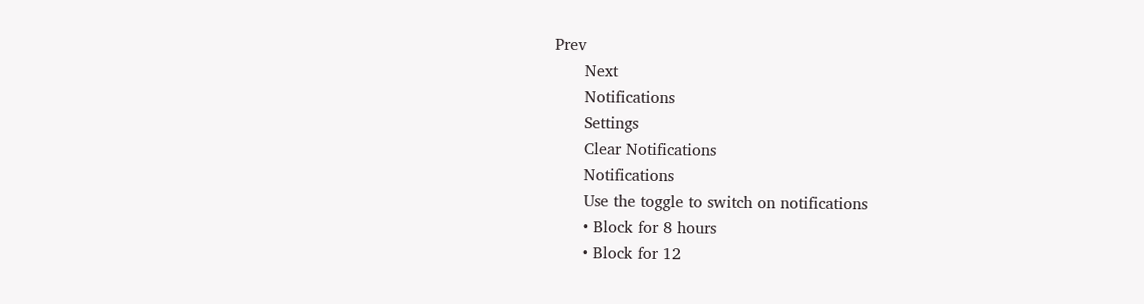Prev
      Next
      Notifications
      Settings
      Clear Notifications
      Notifications
      Use the toggle to switch on notifications
      • Block for 8 hours
      • Block for 12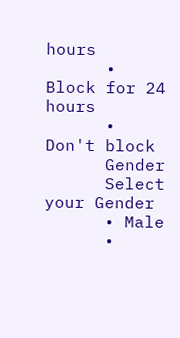hours
      • Block for 24 hours
      • Don't block
      Gender
      Select your Gender
      • Male
      •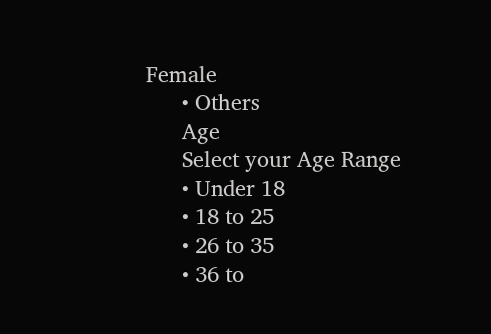Female
      • Others
      Age
      Select your Age Range
      • Under 18
      • 18 to 25
      • 26 to 35
      • 36 to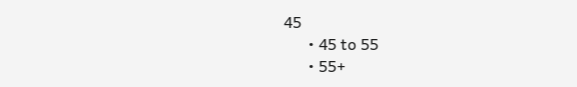45
      • 45 to 55
      • 55+